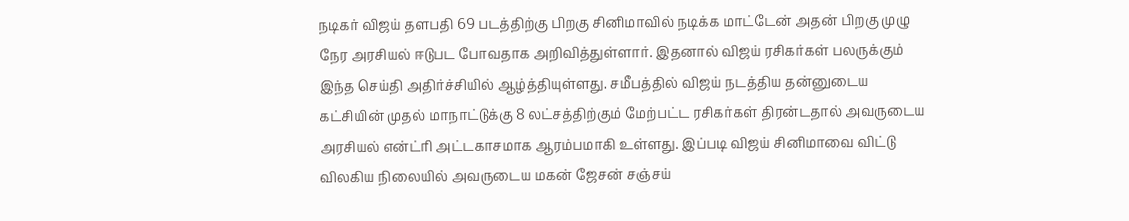நடிகர் விஜய் தளபதி 69 படத்திற்கு பிறகு சினிமாவில் நடிக்க மாட்டேன் அதன் பிறகு முழு நேர அரசியல் ஈடுபட போவதாக அறிவித்துள்ளார். இதனால் விஜய் ரசிகர்கள் பலருக்கும் இந்த செய்தி அதிர்ச்சியில் ஆழ்த்தியுள்ளது. சமீபத்தில் விஜய் நடத்திய தன்னுடைய கட்சியின் முதல் மாநாட்டுக்கு 8 லட்சத்திற்கும் மேற்பட்ட ரசிகர்கள் திரன்டதால் அவருடைய அரசியல் என்ட்ரி அட்டகாசமாக ஆரம்பமாகி உள்ளது. இப்படி விஜய் சினிமாவை விட்டு விலகிய நிலையில் அவருடைய மகன் ஜேசன் சஞ்சய்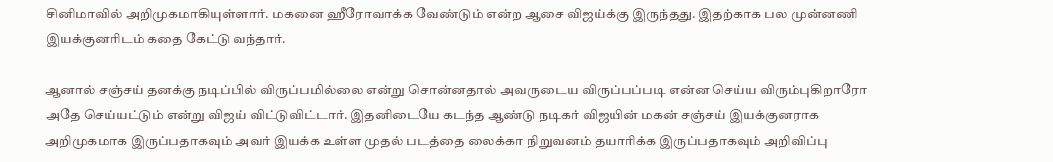சினிமாவில் அறிமுகமாகியுள்ளார். மகனை ஹீரோவாக்க வேண்டும் என்ற ஆசை விஜய்க்கு இருந்தது. இதற்காக பல முன்னணி இயக்குனரிடம் கதை கேட்டு வந்தார்.

ஆனால் சஞ்சய் தனக்கு நடிப்பில் விருப்பமில்லை என்று சொன்னதால் அவருடைய விருப்பப்படி என்ன செய்ய விரும்புகிறாரோ அதே செய்யட்டும் என்று விஜய் விட்டுவிட்டார். இதனிடையே கடந்த ஆண்டு நடிகர் விஜயின் மகன் சஞ்சய் இயக்குனராக அறிமுகமாக இருப்பதாகவும் அவர் இயக்க உள்ள முதல் படத்தை லைக்கா நிறுவனம் தயாரிக்க இருப்பதாகவும் அறிவிப்பு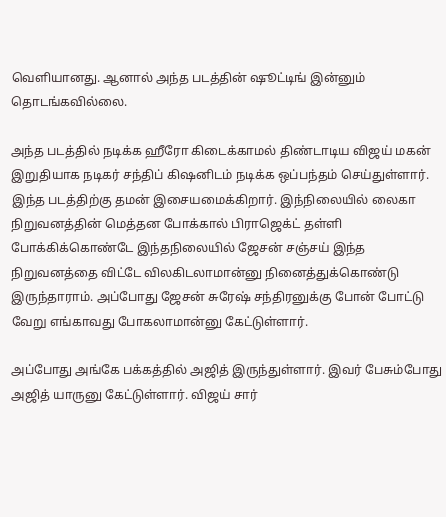வெளியானது. ஆனால் அந்த படத்தின் ஷூட்டிங் இன்னும் தொடங்கவில்லை.

அந்த படத்தில் நடிக்க ஹீரோ கிடைக்காமல் திண்டாடிய விஜய் மகன் இறுதியாக நடிகர் சந்திப் கிஷனிடம் நடிக்க ஒப்பந்தம் செய்துள்ளார். இந்த படத்திற்கு தமன் இசையமைக்கிறார். இந்நிலையில் லைகா நிறுவனத்தின் மெத்தன போக்கால் பிராஜெக்ட் தள்ளி போக்கிக்கொண்டே இந்தநிலையில் ஜேசன் சஞ்சய் இந்த நிறுவனத்தை விட்டே விலகிடலாமான்னு நினைத்துக்கொண்டு இருந்தாராம். அப்போது ஜேசன் சுரேஷ் சந்திரனுக்கு போன் போட்டு வேறு எங்காவது போகலாமான்னு கேட்டுள்ளார்.

அப்போது அங்கே பக்கத்தில் அஜித் இருந்துள்ளார். இவர் பேசும்போது அஜித் யாருனு கேட்டுள்ளார். விஜய் சார்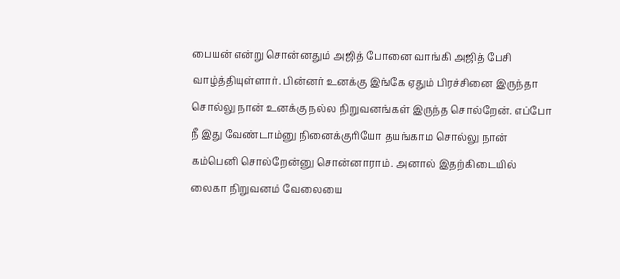பையன் என்று சொன்னதும் அஜித் போனை வாங்கி அஜித் பேசி வாழ்த்தியுள்ளார். பின்னர் உனக்கு இங்கே ஏதும் பிரச்சினை இருந்தா சொல்லு நான் உனக்கு நல்ல நிறுவனங்கள் இருந்த சொல்றேன். எப்போ நீ இது வேண்டாம்னு நினைக்குரியோ தயங்காம சொல்லு நான் கம்பெனி சொல்றேன்னு சொன்னாராம். அனால் இதற்கிடையில் லைகா நிறுவனம் வேலையை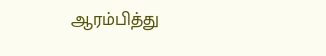ஆரம்பித்து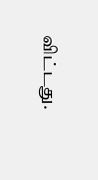விட்டது.